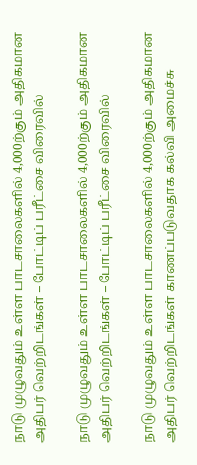நாடு முழுவதும் உள்ள பாடசாலைகளில் 4,000ற்கும் அதிகமான அதிபர் வெற்றிடங்கள் – போட்டிப் பரீட்சை விரைவில்

நாடு முழுவதும் உள்ள பாடசாலைகளில் 4,000ற்கும் அதிகமான அதிபர் வெற்றிடங்கள் – போட்டிப் பரீட்சை விரைவில்

நாடு முழுவதும் உள்ள பாடசாலைகளில் 4,000ற்கும் அதிகமான அதிபர் வெற்றிடங்கள் காணப்படுவதாக கல்வி அமைச்சு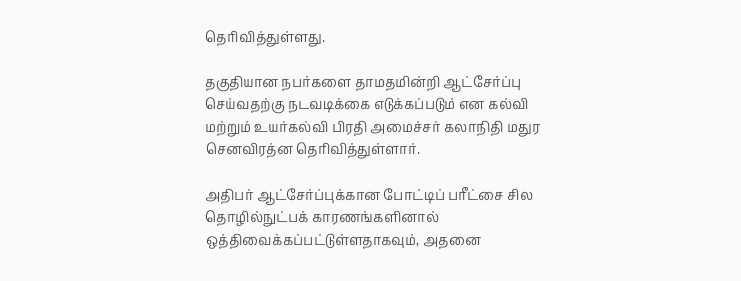தெரிவித்துள்ளது.

தகுதியான நபர்களை தாமதமின்றி ஆட்சேர்ப்பு செய்வதற்கு நடவடிக்கை எடுக்கப்படும் என கல்வி மற்றும் உயர்கல்வி பிரதி அமைச்சர் கலாநிதி மதுர செனவிரத்ன தெரிவித்துள்ளார்.

அதிபர் ஆட்சேர்ப்புக்கான போட்டிப் பரீட்சை சில தொழில்நுட்பக் காரணங்களினால் ஒத்திவைக்கப்பட்டுள்ளதாகவும், அதனை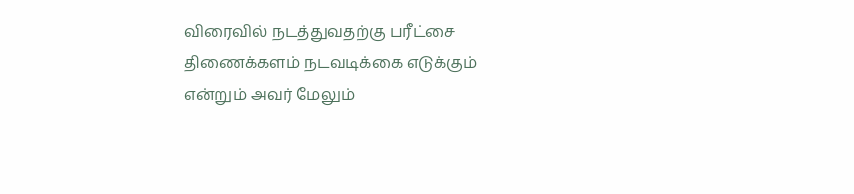விரைவில் நடத்துவதற்கு பரீட்சை திணைக்களம் நடவடிக்கை எடுக்கும் என்றும் அவர் மேலும்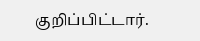குறிப்பிட்டார்.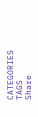CATEGORIES
TAGS
Share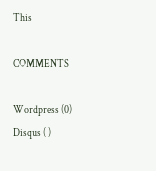This

COMMENTS

Wordpress (0)
Disqus ( )